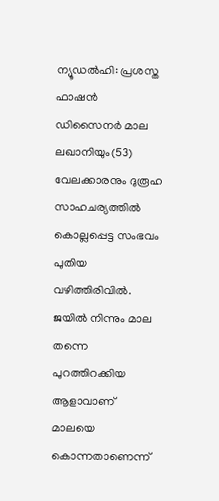ന്യൂഡൽഹി: പ്രശസ്ത ഫാഷൻ ഡിസൈനർ മാല ലഖാനിയും(53) വേലക്കാരനും ദുരൂഹ സാഹചര്യത്തിൽ കൊല്ലപ്പെട്ട സംഭവം പുതിയ വഴിത്തിരിവിൽ. ജയിൽ നിന്നും മാല തന്നെ പുറത്തിറക്കിയ ആളാവാണ് മാലയെ കൊന്നതാണെന്ന്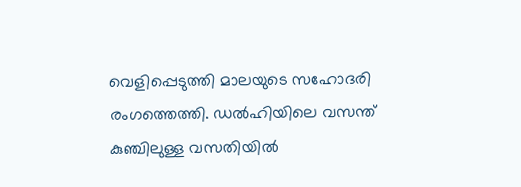വെളിപ്പെടുത്തി മാലയുടെ സഹോദരി രംഗത്തെത്തി. ഡൽഹിയിലെ വസന്ത് കുഞ്ചിലുള്ള വസതിയിൽ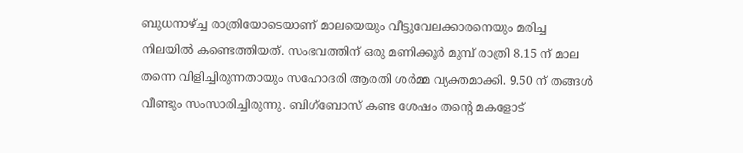ബുധനാഴ്ച്ച രാത്രിയോടെയാണ് മാലയെയും വീട്ടുവേലക്കാരനെയും മരിച്ച നിലയിൽ കണ്ടെത്തിയത്. സംഭവത്തിന് ഒരു മണിക്കൂർ മുമ്പ് രാത്രി 8.15 ന് മാല തന്നെ വിളിച്ചിരുന്നതായും സഹോദരി ആരതി ശർമ്മ വ്യക്തമാക്കി. 9.50 ന് തങ്ങൾ വീണ്ടും സംസാരിച്ചിരുന്നു. ബിഗ്ബോസ് കണ്ട ശേഷം തന്റെ മകളോട്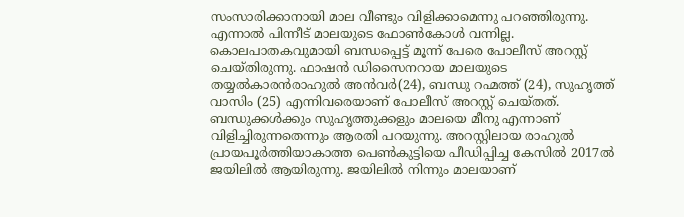സംസാരിക്കാനായി മാല വീണ്ടും വിളിക്കാമെന്നു പറഞ്ഞിരുന്നു. എന്നാൽ പിന്നീട് മാലയുടെ ഫോൺകോൾ വന്നില്ല. കൊലപാതകവുമായി ബന്ധപ്പെട്ട് മൂന്ന് പേരെ പോലീസ് അറസ്റ്റ് ചെയ്തിരുന്നു. ഫാഷൻ ഡിസൈനറായ മാലയുടെ തയ്യൽകാരൻരാഹുൽ അൻവർ(24), ബന്ധു റഹ്മത്ത് (24), സുഹൃത്ത് വാസിം (25) എന്നിവരെയാണ് പോലീസ് അറസ്റ്റ് ചെയ്തത്. ബന്ധുക്കൾക്കും സുഹൃത്തുക്കളും മാലയെ മീനു എന്നാണ് വിളിച്ചിരുന്നതെന്നും ആരതി പറയുന്നു. അറസ്റ്റിലായ രാഹുൽ പ്രായപൂർത്തിയാകാത്ത പെൺകുട്ടിയെ പീഡിപ്പിച്ച കേസിൽ 2017ൽ ജയിലിൽ ആയിരുന്നു. ജയിലിൽ നിന്നും മാലയാണ്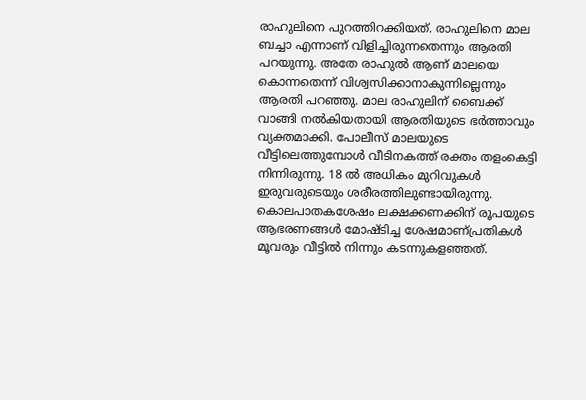രാഹുലിനെ പുറത്തിറക്കിയത്. രാഹുലിനെ മാല ബച്ചാ എന്നാണ് വിളിച്ചിരുന്നതെന്നും ആരതി പറയുന്നു. അതേ രാഹുൽ ആണ് മാലയെ കൊന്നതെന്ന് വിശ്വസിക്കാനാകുന്നില്ലെന്നും ആരതി പറഞ്ഞു. മാല രാഹുലിന് ബൈക്ക് വാങ്ങി നൽകിയതായി ആരതിയുടെ ഭർത്താവും വ്യക്തമാക്കി. പോലീസ് മാലയുടെ വീട്ടിലെത്തുമ്പോൾ വീടിനകത്ത് രക്തം തളംകെട്ടി നിന്നിരുന്നു. 18 ൽ അധികം മുറിവുകൾ ഇരുവരുടെയും ശരീരത്തിലുണ്ടായിരുന്നു. കൊലപാതകശേഷം ലക്ഷക്കണക്കിന് രൂപയുടെ ആഭരണങ്ങൾ മോഷ്ടിച്ച ശേഷമാണ്പ്രതികൾ മൂവരും വീട്ടിൽ നിന്നും കടന്നുകളഞ്ഞത്.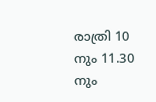രാത്രി 10 നും 11.30 നും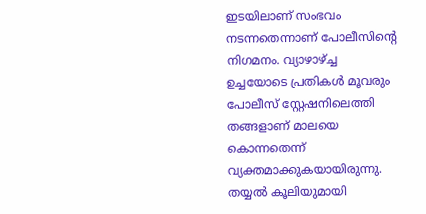ഇടയിലാണ് സംഭവം നടന്നതെന്നാണ് പോലീസിന്റെ നിഗമനം. വ്യാഴാഴ്ച്ച ഉച്ചയോടെ പ്രതികൾ മൂവരും പോലീസ് സ്റ്റേഷനിലെത്തി തങ്ങളാണ് മാലയെ കൊന്നതെന്ന് വ്യക്തമാക്കുകയായിരുന്നു. തയ്യൽ കൂലിയുമായി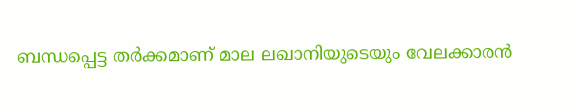ബന്ധപ്പെട്ട തർക്കമാണ് മാല ലഖാനിയുടെയും വേലക്കാരൻ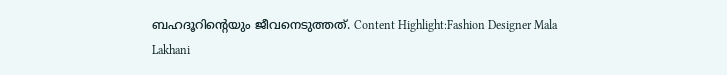ബഹദൂറിന്റെയും ജീവനെടുത്തത്. Content Highlight:Fashion Designer Mala Lakhani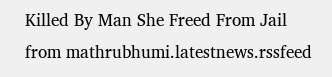Killed By Man She Freed From Jail
from mathrubhumi.latestnews.rssfeed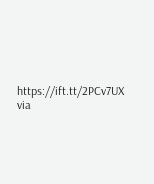https://ift.tt/2PCv7UX
via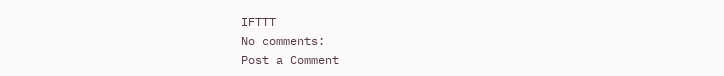IFTTT
No comments:
Post a Comment